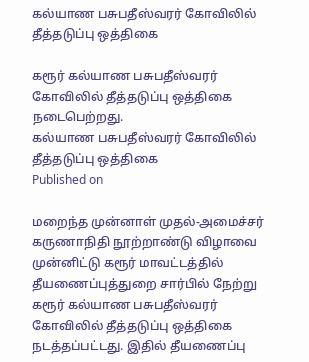கல்யாண பசுபதீஸ்வரர் கோவிலில் தீத்தடுப்பு ஒத்திகை

கரூர் கல்யாண பசுபதீஸ்வரர் கோவிலில் தீத்தடுப்பு ஒத்திகை நடைபெற்றது.
கல்யாண பசுபதீஸ்வரர் கோவிலில் தீத்தடுப்பு ஒத்திகை
Published on

மறைந்த முன்னாள் முதல்-அமைச்சர் கருணாநிதி நூற்றாண்டு விழாவை முன்னிட்டு கரூர் மாவட்டத்தில் தீயணைப்புத்துறை சார்பில் நேற்று கரூர் கல்யாண பசுபதீஸ்வரர் கோவிலில் தீத்தடுப்பு ஒத்திகை நடத்தப்பட்டது. இதில் தீயணைப்பு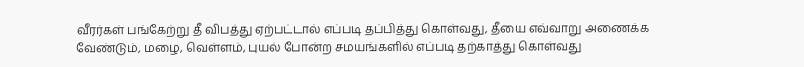வீரர்கள் பங்கேற்று தீ விபத்து ஏற்பட்டால் எப்படி தப்பித்து கொள்வது, தீயை எவ்வாறு அணைக்க வேண்டும், மழை, வெள்ளம், புயல் போன்ற சமயங்களில் எப்படி தற்காத்து கொள்வது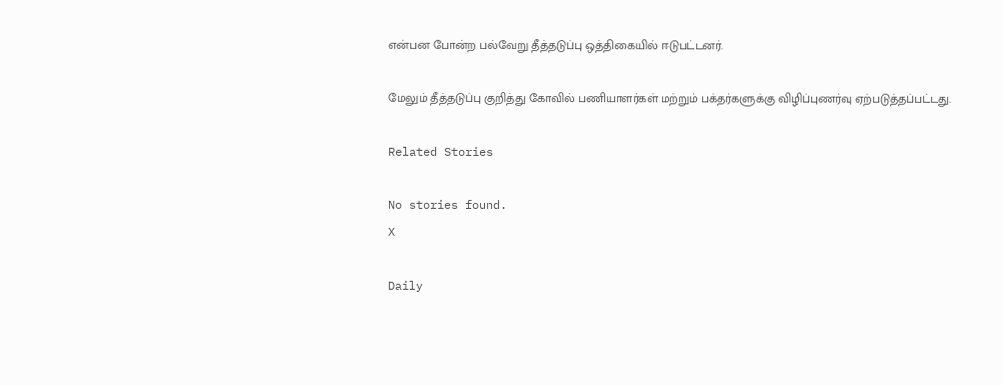என்பன போன்ற பல்வேறு தீத்தடுப்பு ஒத்திகையில் ஈடுபட்டனர்.

மேலும் தீத்தடுப்பு குறித்து கோவில் பணியாளர்கள் மற்றும் பக்தர்களுக்கு விழிப்புணர்வு ஏற்படுத்தப்பட்டது.

Related Stories

No stories found.
X

Daily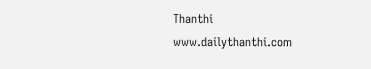Thanthi
www.dailythanthi.com